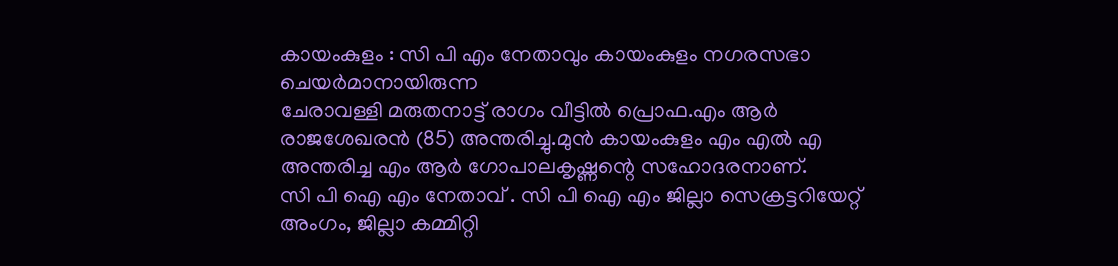കായംകുളം : സി പി എം നേതാവും കായംകുളം നഗരസഭാ ചെയർമാനായിരുന്ന
ചേരാവള്ളി മരുതനാട്ട് രാഗം വീട്ടിൽ പ്രൊഫ.എം ആർ രാജശേഖരൻ (85) അന്തരിച്ചു.മുൻ കായംകുളം എം എൽ എ അന്തരിച്ച എം ആർ ഗോപാലകൃഷ്ണന്റെ സഹോദരനാണ്.
സി പി ഐ എം നേതാവ് . സി പി ഐ എം ജില്ലാ സെക്രട്ടറിയേറ്റ് അംഗം, ജില്ലാ കമ്മിറ്റി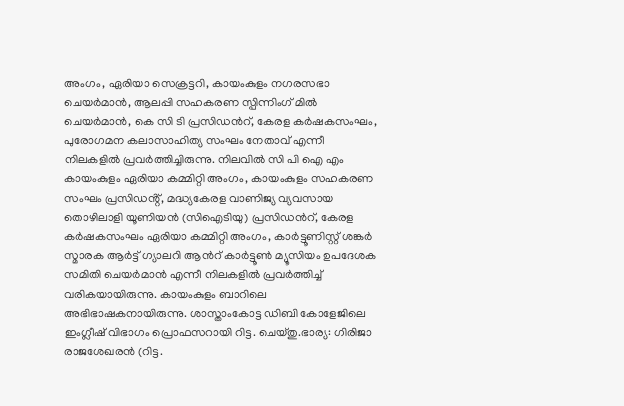അംഗം, ഏരിയാ സെക്രട്ടറി, കായംകുളം നഗരസഭാ ചെയർമാൻ, ആലപ്പി സഹകരണ സ്പിന്നിംഗ് മിൽ ചെയർമാൻ, കെ സി ടി പ്രസിഡൻറ്, കേരള കർഷകസംഘം, പുരോഗമന കലാസാഹിത്യ സംഘം നേതാവ് എന്നീ നിലകളിൽ പ്രവർത്തിച്ചിരുന്നു. നിലവിൽ സി പി ഐ എം കായംകുളം ഏരിയാ കമ്മിറ്റി അംഗം, കായംകുളം സഹകരണ സംഘം പ്രസിഡൻ്റ്, മദ്ധ്യകേരള വാണിജ്യ വ്യവസായ തൊഴിലാളി യൂണിയൻ (സിഐടിയു) പ്രസിഡൻറ്, കേരള കർഷകസംഘം ഏരിയാ കമ്മിറ്റി അംഗം, കാർട്ടൂണിസ്റ്റ് ശങ്കർ സ്മാരക ആർട്ട് ഗ്യാലറി ആൻറ് കാർട്ടൂൺ മ്യൂസിയം ഉപദേശക സമിതി ചെയർമാൻ എന്നീ നിലകളിൽ പ്രവർത്തിച്ച് വരികയായിരുന്നു. കായംകുളം ബാറിലെ അഭിഭാഷകനായിരുന്നു. ശാസ്താംകോട്ട ഡിബി കോളേജിലെ ഇംഗ്ലീഷ് വിഭാഗം പ്രൊഫസറായി റിട്ട. ചെയ്തു.ഭാര്യ: ഗിരിജാ രാജശേഖരൻ (റിട്ട.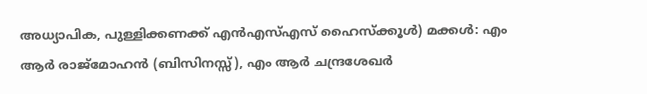അധ്യാപിക, പുള്ളിക്കണക്ക് എൻഎസ്എസ് ഹൈസ്ക്കൂൾ) മക്കൾ: എം ആർ രാജ്മോഹൻ (ബിസിനസ്സ്), എം ആർ ചന്ദ്രശേഖർ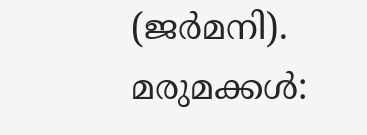(ജർമനി). മരുമക്കൾ: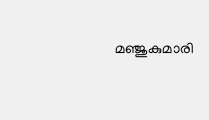മഞ്ജുകുമാരി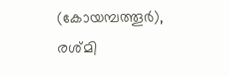(കോയമ്പത്തൂർ), രശ്മി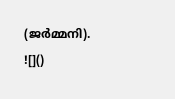(ജർമ്മനി).
![]()